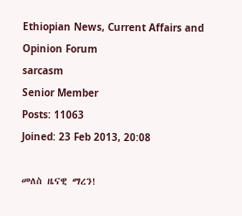Ethiopian News, Current Affairs and Opinion Forum
sarcasm
Senior Member
Posts: 11063
Joined: 23 Feb 2013, 20:08

መለስ ዜናዊ ማረን!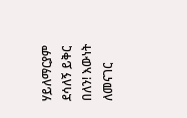ሃይለማርያም ደሳለኝ ይቅር በለን! እውነት ለመናገር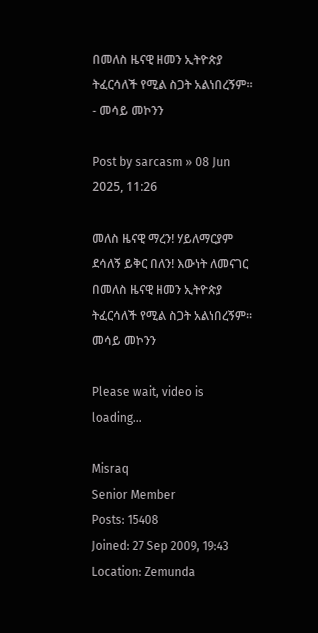በመለስ ዜናዊ ዘመን ኢትዮጵያ ትፈርሳለች የሚል ስጋት አልነበረኝም። - መሳይ መኮንን

Post by sarcasm » 08 Jun 2025, 11:26

መለስ ዜናዊ ማረን! ሃይለማርያም ደሳለኝ ይቅር በለን! እውነት ለመናገር በመለስ ዜናዊ ዘመን ኢትዮጵያ ትፈርሳለች የሚል ስጋት አልነበረኝም። መሳይ መኮንን

Please wait, video is loading...

Misraq
Senior Member
Posts: 15408
Joined: 27 Sep 2009, 19:43
Location: Zemunda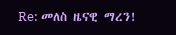Re: መለስ ዜናዊ ማረን!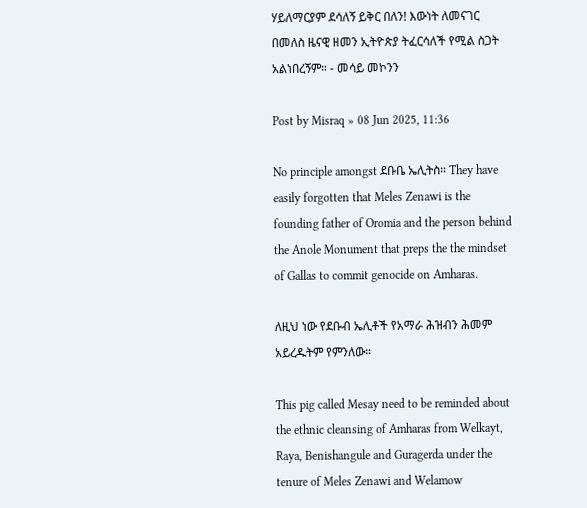ሃይለማርያም ደሳለኝ ይቅር በለን! እውነት ለመናገር በመለስ ዜናዊ ዘመን ኢትዮጵያ ትፈርሳለች የሚል ስጋት አልነበረኝም። - መሳይ መኮንን

Post by Misraq » 08 Jun 2025, 11:36

No principle amongst ደቡቤ ኤሊትስ። They have easily forgotten that Meles Zenawi is the founding father of Oromia and the person behind the Anole Monument that preps the the mindset of Gallas to commit genocide on Amharas.

ለዚህ ነው የደቡብ ኤሊቶች የአማራ ሕዝብን ሕመም አይረዱትም የምንለው።

This pig called Mesay need to be reminded about the ethnic cleansing of Amharas from Welkayt, Raya, Benishangule and Guragerda under the tenure of Meles Zenawi and Welamow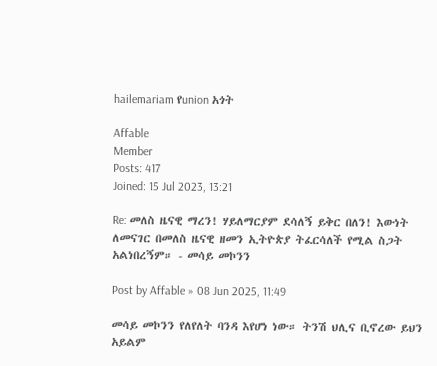hailemariam የunion አጎት

Affable
Member
Posts: 417
Joined: 15 Jul 2023, 13:21

Re: መለስ ዜናዊ ማረን! ሃይለማርያም ደሳለኝ ይቅር በለን! እውነት ለመናገር በመለስ ዜናዊ ዘመን ኢትዮጵያ ትፈርሳለች የሚል ስጋት አልነበረኝም። - መሳይ መኮንን

Post by Affable » 08 Jun 2025, 11:49

መሳይ መኮንን የለየለት ባንዳ እየሆነ ነው። ትንሽ ህሊና ቢኖረው ይህን አይልም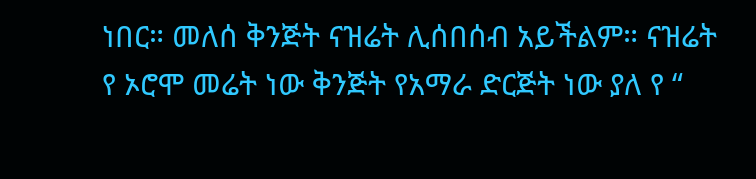ነበር። መለሰ ቅንጅት ናዝሬት ሊሰበሰብ አይችልም። ናዝሬት የ ኦሮሞ መሬት ነው ቅንጅት የአማራ ድርጅት ነው ያለ የ “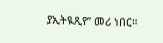ያኢትዪጺየ” መሪ ነበር።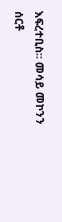እፍረተቢስ። መሳይ መኮንን ሰርቶ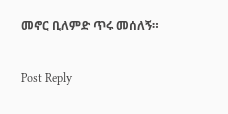መኖር ቢለምድ ጥሩ መሰለኝ።


Post Reply